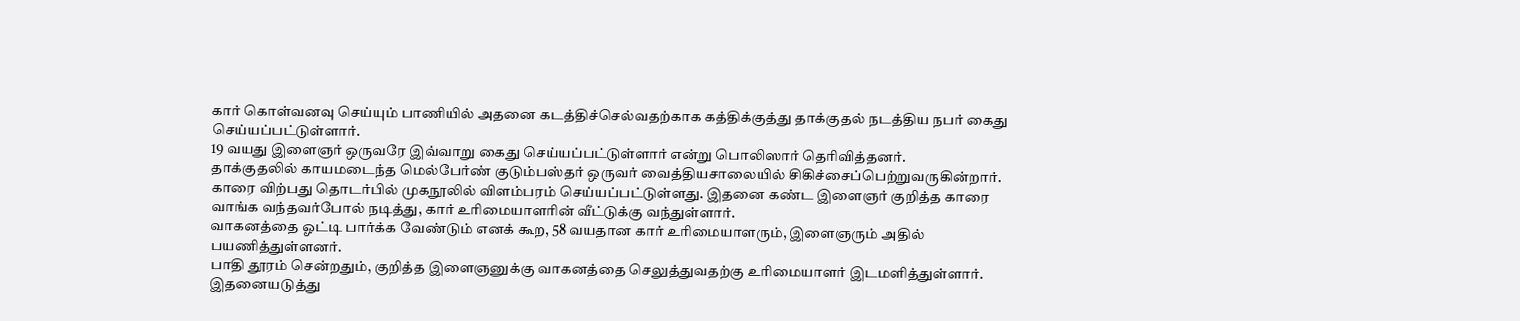கார் கொள்வனவு செய்யும் பாணியில் அதனை கடத்திச்செல்வதற்காக கத்திக்குத்து தாக்குதல் நடத்திய நபர் கைது செய்யப்பட்டுள்ளார்.
19 வயது இளைஞர் ஒருவரே இவ்வாறு கைது செய்யப்பட்டுள்ளார் என்று பொலிஸார் தெரிவித்தனர்.
தாக்குதலில் காயமடைந்த மெல்பேர்ண் குடும்பஸ்தர் ஒருவர் வைத்தியசாலையில் சிகிச்சைப்பெற்றுவருகின்றார்.
காரை விற்பது தொடர்பில் முகநூலில் விளம்பரம் செய்யப்பட்டுள்ளது. இதனை கண்ட இளைஞர் குறித்த காரை வாங்க வந்தவர்போல் நடித்து, கார் உரிமையாளரின் வீட்டுக்கு வந்துள்ளார்.
வாகனத்தை ஓட்டி பார்க்க வேண்டும் எனக் கூற, 58 வயதான கார் உரிமையாளரும், இளைஞரும் அதில் பயணித்துள்ளனர்.
பாதி தூரம் சென்றதும், குறித்த இளைஞனுக்கு வாகனத்தை செலுத்துவதற்கு உரிமையாளர் இடமளித்துள்ளார்.
இதனையடுத்து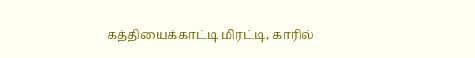கத்தியைக்காட்டி மிரட்டி, காரில்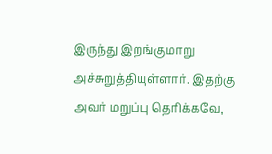இருந்து இறங்குமாறு அச்சுறுத்தியுள்ளார். இதற்கு அவர் மறுப்பு தெரிக்கவே,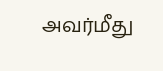அவர்மீது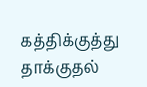கத்திக்குத்து தாக்குதல்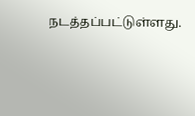நடத்தப்பட்டுள்ளது.